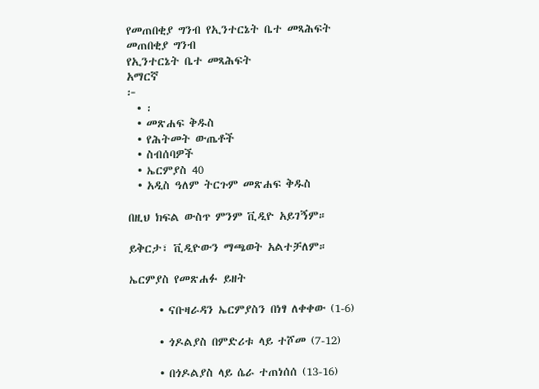የመጠበቂያ ግንብ የኢንተርኔት ቤተ መጻሕፍት
መጠበቂያ ግንብ
የኢንተርኔት ቤተ መጻሕፍት
አማርኛ
፦
  • ፡
  • መጽሐፍ ቅዱስ
  • የሕትመት ውጤቶች
  • ስብሰባዎች
  • ኤርምያስ 40
  • አዲስ ዓለም ትርጉም መጽሐፍ ቅዱስ

በዚህ ክፍል ውስጥ ምንም ቪዲዮ አይገኝም።

ይቅርታ፣ ቪዲዮውን ማጫወት አልተቻለም።

ኤርምያስ የመጽሐፉ ይዘት

      • ናቡዛራዳን ኤርምያስን በነፃ ለቀቀው (1-6)

      • ጎዶልያስ በምድሪቱ ላይ ተሾመ (7-12)

      • በጎዶልያስ ላይ ሴራ ተጠነሰሰ (13-16)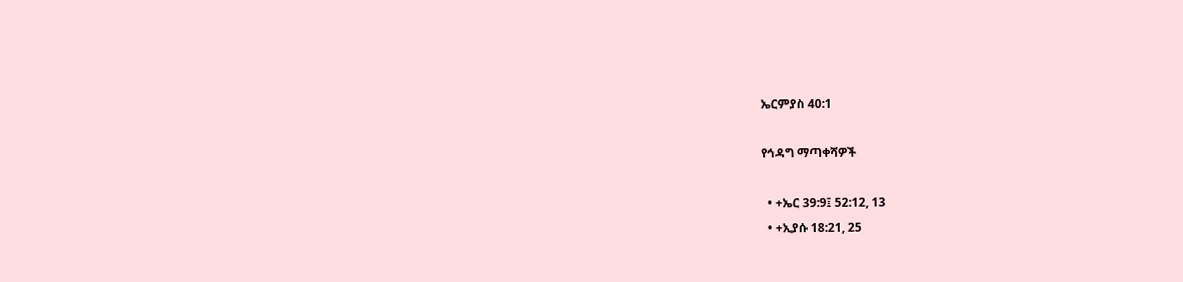ኤርምያስ 40:1

የኅዳግ ማጣቀሻዎች

  • +ኤር 39:9፤ 52:12, 13
  • +ኢያሱ 18:21, 25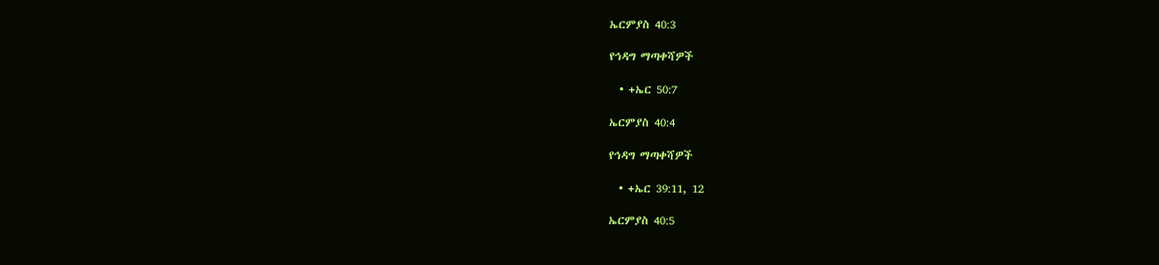ኤርምያስ 40:3

የኅዳግ ማጣቀሻዎች

  • +ኤር 50:7

ኤርምያስ 40:4

የኅዳግ ማጣቀሻዎች

  • +ኤር 39:11, 12

ኤርምያስ 40:5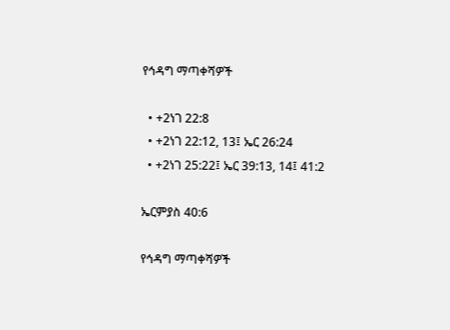የኅዳግ ማጣቀሻዎች

  • +2ነገ 22:8
  • +2ነገ 22:12, 13፤ ኤር 26:24
  • +2ነገ 25:22፤ ኤር 39:13, 14፤ 41:2

ኤርምያስ 40:6

የኅዳግ ማጣቀሻዎች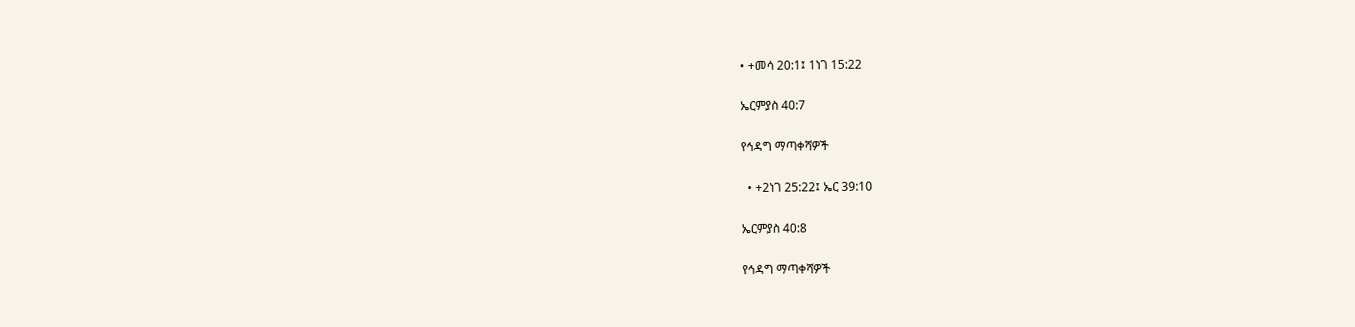• +መሳ 20:1፤ 1ነገ 15:22

ኤርምያስ 40:7

የኅዳግ ማጣቀሻዎች

  • +2ነገ 25:22፤ ኤር 39:10

ኤርምያስ 40:8

የኅዳግ ማጣቀሻዎች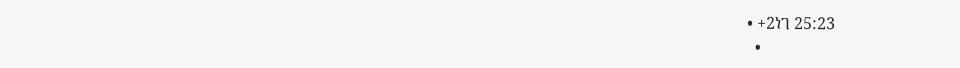• +2ነገ 25:23
  •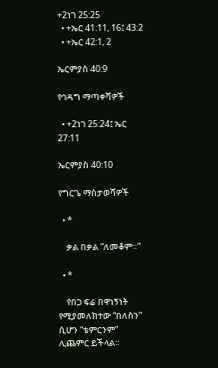+2ነገ 25:25
  • +ኤር 41:11, 16፤ 43:2
  • +ኤር 42:1, 2

ኤርምያስ 40:9

የኅዳግ ማጣቀሻዎች

  • +2ነገ 25:24፤ ኤር 27:11

ኤርምያስ 40:10

የግርጌ ማስታወሻዎች

  • *

    ቃል በቃል “ለመቆም።”

  • *

    የበጋ ፍሬ በዋነኝነት የሚያመለክተው “በለስን” ሲሆን “ቴምርንም” ሊጨምር ይችላል።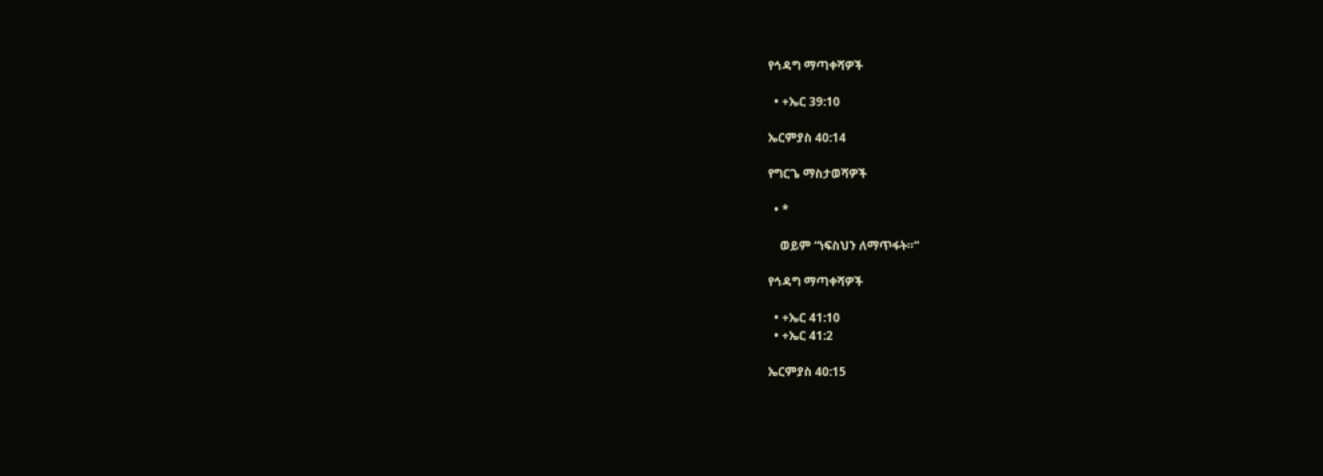የኅዳግ ማጣቀሻዎች

  • +ኤር 39:10

ኤርምያስ 40:14

የግርጌ ማስታወሻዎች

  • *

    ወይም “ነፍስህን ለማጥፋት።”

የኅዳግ ማጣቀሻዎች

  • +ኤር 41:10
  • +ኤር 41:2

ኤርምያስ 40:15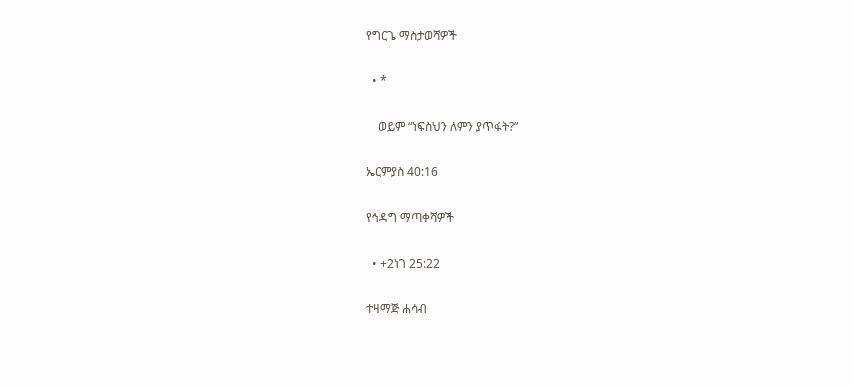የግርጌ ማስታወሻዎች

  • *

    ወይም “ነፍስህን ለምን ያጥፋት?”

ኤርምያስ 40:16

የኅዳግ ማጣቀሻዎች

  • +2ነገ 25:22

ተዛማጅ ሐሳብ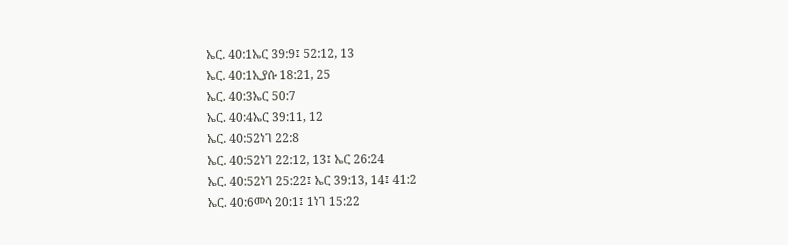ኤር. 40:1ኤር 39:9፤ 52:12, 13
ኤር. 40:1ኢያሱ 18:21, 25
ኤር. 40:3ኤር 50:7
ኤር. 40:4ኤር 39:11, 12
ኤር. 40:52ነገ 22:8
ኤር. 40:52ነገ 22:12, 13፤ ኤር 26:24
ኤር. 40:52ነገ 25:22፤ ኤር 39:13, 14፤ 41:2
ኤር. 40:6መሳ 20:1፤ 1ነገ 15:22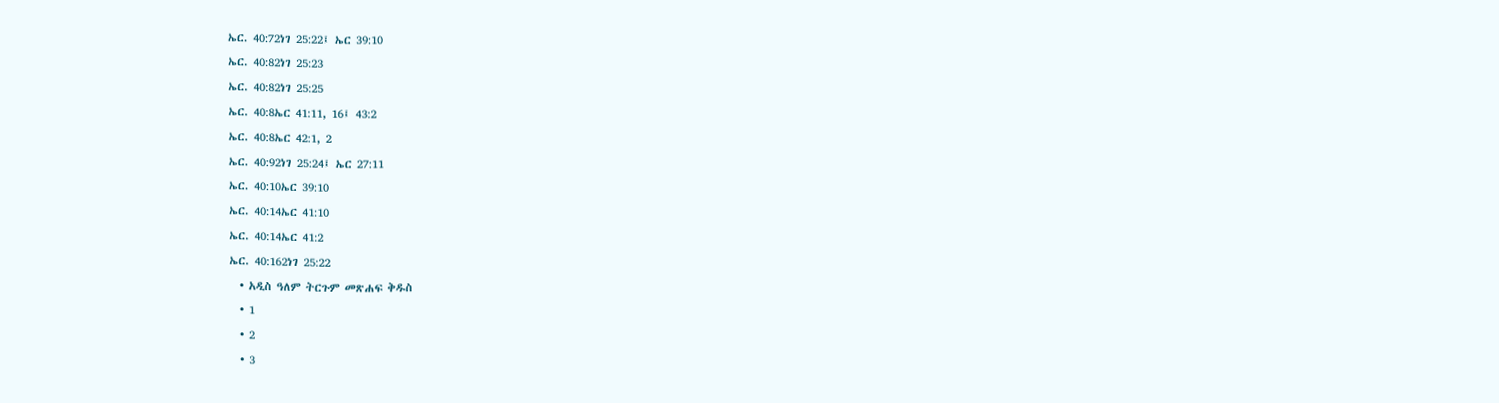ኤር. 40:72ነገ 25:22፤ ኤር 39:10
ኤር. 40:82ነገ 25:23
ኤር. 40:82ነገ 25:25
ኤር. 40:8ኤር 41:11, 16፤ 43:2
ኤር. 40:8ኤር 42:1, 2
ኤር. 40:92ነገ 25:24፤ ኤር 27:11
ኤር. 40:10ኤር 39:10
ኤር. 40:14ኤር 41:10
ኤር. 40:14ኤር 41:2
ኤር. 40:162ነገ 25:22
  • አዲስ ዓለም ትርጉም መጽሐፍ ቅዱስ
  • 1
  • 2
  • 3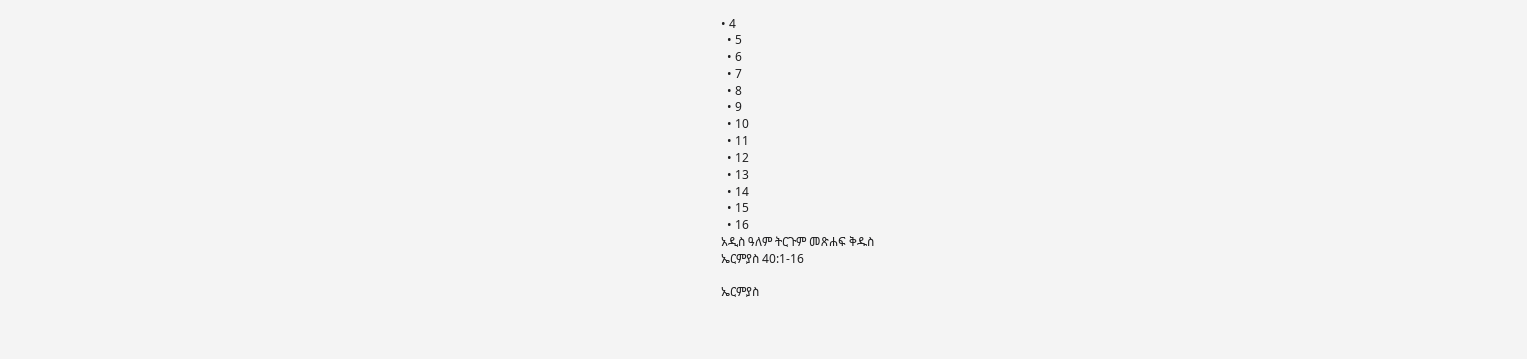• 4
  • 5
  • 6
  • 7
  • 8
  • 9
  • 10
  • 11
  • 12
  • 13
  • 14
  • 15
  • 16
አዲስ ዓለም ትርጉም መጽሐፍ ቅዱስ
ኤርምያስ 40:1-16

ኤርምያስ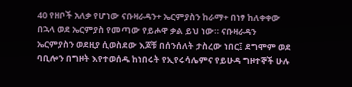40 የዘቦች አለቃ የሆነው ናቡዛራዳን+ ኤርምያስን ከራማ+ በነፃ ከለቀቀው በኋላ ወደ ኤርምያስ የመጣው የይሖዋ ቃል ይህ ነው። ናቡዛራዳን ኤርምያስን ወደዚያ ሲወስደው እጆቹ በሰንሰለት ታስረው ነበር፤ ደግሞም ወደ ባቢሎን በግዞት እየተወሰዱ ከነበሩት የኢየሩሳሌምና የይሁዳ ግዞተኞች ሁሉ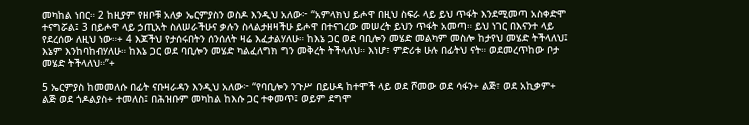መካከል ነበር። 2 ከዚያም የዘቦቹ አለቃ ኤርምያስን ወስዶ እንዲህ አለው፦ “አምላክህ ይሖዋ በዚህ ስፍራ ላይ ይህ ጥፋት እንደሚመጣ አስቀድሞ ተናግሯል፤ 3 በይሖዋ ላይ ኃጢአት ስለሠራችሁና ቃሉን ስላልታዘዛችሁ ይሖዋ በተናገረው መሠረት ይህን ጥፋት አመጣ። ይህ ነገር በእናንተ ላይ የደረሰው ለዚህ ነው።+ 4 እጆችህ የታሰሩበትን ሰንሰለት ዛሬ እፈታልሃለሁ። ከእኔ ጋር ወደ ባቢሎን መሄድ መልካም መስሎ ከታየህ መሄድ ትችላለህ፤ እኔም እንከባከብሃለሁ። ከእኔ ጋር ወደ ባቢሎን መሄድ ካልፈለግክ ግን መቅረት ትችላለህ። እነሆ፣ ምድሪቱ ሁሉ በፊትህ ናት። ወደመረጥከው ቦታ መሄድ ትችላለህ።”+

5 ኤርምያስ ከመመለሱ በፊት ናቡዛራዳን እንዲህ አለው፦ “የባቢሎን ንጉሥ በይሁዳ ከተሞች ላይ ወደ ሾመው ወደ ሳፋን+ ልጅ፣ ወደ አኪቃም+ ልጅ ወደ ጎዶልያስ+ ተመለስ፤ በሕዝቡም መካከል ከእሱ ጋር ተቀመጥ፤ ወይም ደግሞ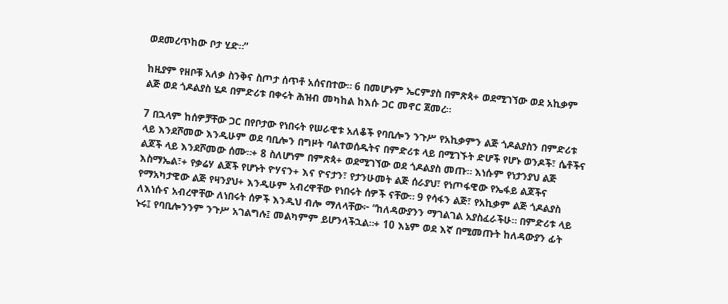ወደመረጥከው ቦታ ሂድ።”

ከዚያም የዘቦቹ አለቃ ስንቅና ስጦታ ሰጥቶ አሰናበተው። 6 በመሆኑም ኤርምያስ በምጽጳ+ ወደሚገኘው ወደ አኪቃም ልጅ ወደ ጎዶልያስ ሄዶ በምድሪቱ በቀሩት ሕዝብ መካከል ከእሱ ጋር መኖር ጀመረ።

7 በኋላም ከሰዎቻቸው ጋር በየቦታው የነበሩት የሠራዊቱ አለቆች የባቢሎን ንጉሥ የአኪቃምን ልጅ ጎዶልያስን በምድሪቱ ላይ እንደሾመው እንዲሁም ወደ ባቢሎን በግዞት ባልተወሰዱትና በምድሪቱ ላይ በሚገኙት ድሆች የሆኑ ወንዶች፣ ሴቶችና ልጆች ላይ እንደሾመው ሰሙ።+ 8 ስለሆነም በምጽጳ+ ወደሚገኘው ወደ ጎዶልያስ መጡ። እነሱም የነታንያህ ልጅ እስማኤል፣+ የቃሬሃ ልጆች የሆኑት ዮሃናን+ እና ዮናታን፣ የታንሁመት ልጅ ሰራያህ፣ የነጦፋዊው የኤፋይ ልጆችና የማአካታዊው ልጅ የዛንያህ+ እንዲሁም አብረዋቸው የነበሩት ሰዎች ናቸው። 9 የሳፋን ልጅ፣ የአኪቃም ልጅ ጎዶልያስ ለእነሱና አብረዋቸው ለነበሩት ሰዎች እንዲህ ብሎ ማለላቸው፦ “ከለዳውያንን ማገልገል አያስፈራችሁ። በምድሪቱ ላይ ኑሩ፤ የባቢሎንንም ንጉሥ አገልግሉ፤ መልካምም ይሆንላችኋል።+ 10 እኔም ወደ እኛ በሚመጡት ከለዳውያን ፊት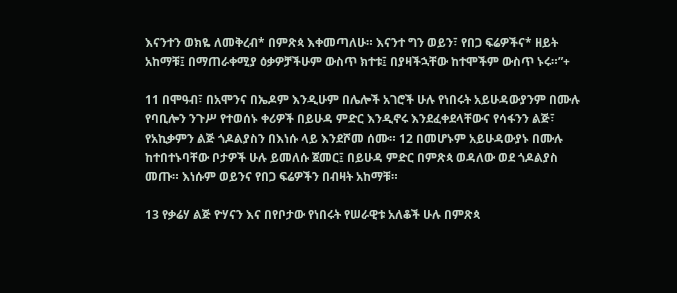እናንተን ወክዬ ለመቅረብ* በምጽጳ እቀመጣለሁ። እናንተ ግን ወይን፣ የበጋ ፍሬዎችና* ዘይት አከማቹ፤ በማጠራቀሚያ ዕቃዎቻችሁም ውስጥ ክተቱ፤ በያዛችኋቸው ከተሞችም ውስጥ ኑሩ።”+

11 በሞዓብ፣ በአሞንና በኤዶም እንዲሁም በሌሎች አገሮች ሁሉ የነበሩት አይሁዳውያንም በሙሉ የባቢሎን ንጉሥ የተወሰኑ ቀሪዎች በይሁዳ ምድር እንዲኖሩ እንደፈቀደላቸውና የሳፋንን ልጅ፣ የአኪቃምን ልጅ ጎዶልያስን በእነሱ ላይ እንደሾመ ሰሙ። 12 በመሆኑም አይሁዳውያኑ በሙሉ ከተበተኑባቸው ቦታዎች ሁሉ ይመለሱ ጀመር፤ በይሁዳ ምድር በምጽጳ ወዳለው ወደ ጎዶልያስ መጡ። እነሱም ወይንና የበጋ ፍሬዎችን በብዛት አከማቹ።

13 የቃሬሃ ልጅ ዮሃናን እና በየቦታው የነበሩት የሠራዊቱ አለቆች ሁሉ በምጽጳ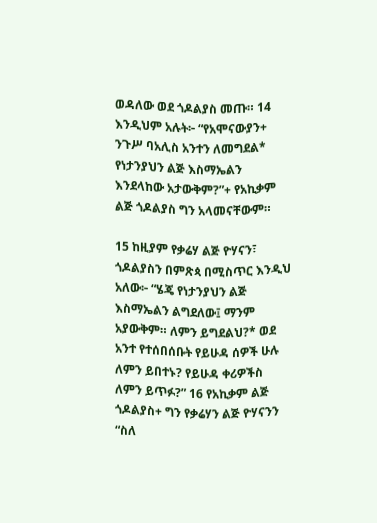ወዳለው ወደ ጎዶልያስ መጡ። 14 እንዲህም አሉት፦ “የአሞናውያን+ ንጉሥ ባአሊስ አንተን ለመግደል* የነታንያህን ልጅ እስማኤልን እንደላከው አታውቅም?”+ የአኪቃም ልጅ ጎዶልያስ ግን አላመናቸውም።

15 ከዚያም የቃሬሃ ልጅ ዮሃናን፣ ጎዶልያስን በምጽጳ በሚስጥር እንዲህ አለው፦ “ሄጄ የነታንያህን ልጅ እስማኤልን ልግደለው፤ ማንም አያውቅም። ለምን ይግደልህ?* ወደ አንተ የተሰበሰቡት የይሁዳ ሰዎች ሁሉ ለምን ይበተኑ? የይሁዳ ቀሪዎችስ ለምን ይጥፉ?” 16 የአኪቃም ልጅ ጎዶልያስ+ ግን የቃሬሃን ልጅ ዮሃናንን “ስለ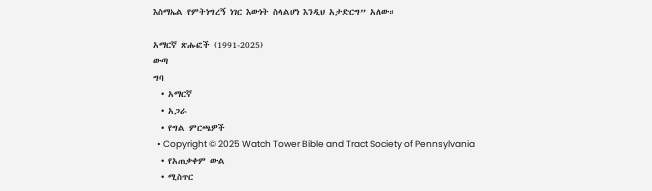እስማኤል የምትነግረኝ ነገር እውነት ስላልሆነ እንዲህ አታድርግ” አለው።

አማርኛ ጽሑፎች (1991-2025)
ውጣ
ግባ
  • አማርኛ
  • አጋራ
  • የግል ምርጫዎች
  • Copyright © 2025 Watch Tower Bible and Tract Society of Pennsylvania
  • የአጠቃቀም ውል
  • ሚስጥር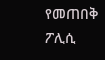የመጠበቅ ፖሊሲ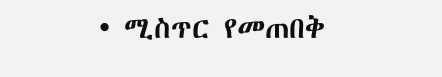• ሚስጥር የመጠበቅ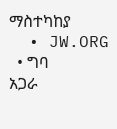ማስተካከያ
  • JW.ORG
  • ግባ
አጋራ